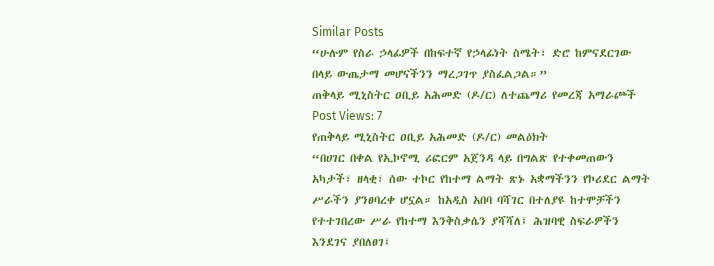Similar Posts
“ሁሉም የስራ ኃላፊዎች በከፍተኛ የኃላፊነት ስሜት፣ ድሮ ከምናደርገው በላይ ውጤታማ መሆናችንን ማረጋገጥ ያስፈልጋል።”
ጠቅላይ ሚኒስትር ዐቢይ አሕመድ (ዶ/ር) ለተጨማሪ የመረጃ አማራጮች Post Views: 7
የጠቅላይ ሚኒስትር ዐቢይ አሕመድ (ዶ/ር) መልዕክት
“በሀገር በቀል የኢኮኖሚ ሪፎርም አጀንዳ ላይ በግልጽ የተቀመጠውን አካታች፣ ዘላቂ፣ ሰው ተኮር የከተማ ልማት ጽኑ አቋማችንን የኮሪደር ልማት ሥራችን ያንፀባረቀ ሆኗል። ከአዲስ አበባ ባሻገር በተለያዩ ከተሞቻችን የተተገበረው ሥራ የከተማ እንቅስቃሴን ያሻሻለ፤ ሕዝባዊ ስፍራዎችን እንደገና ያበለፀገ፤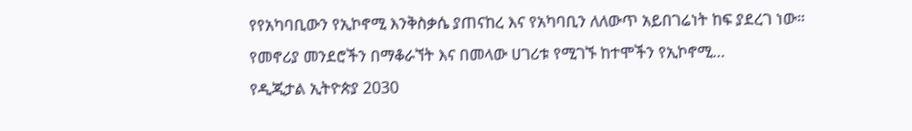የየአካባቢውን የኢኮኖሚ እንቅስቃሴ ያጠናከረ እና የአካባቢን ለለውጥ አይበገሬነት ከፍ ያደረገ ነው። የመኖሪያ መንደሮችን በማቆራኘት እና በመላው ሀገሪቱ የሚገኙ ከተሞችን የኢኮኖሚ…
የዲጂታል ኢትዮጵያ 2030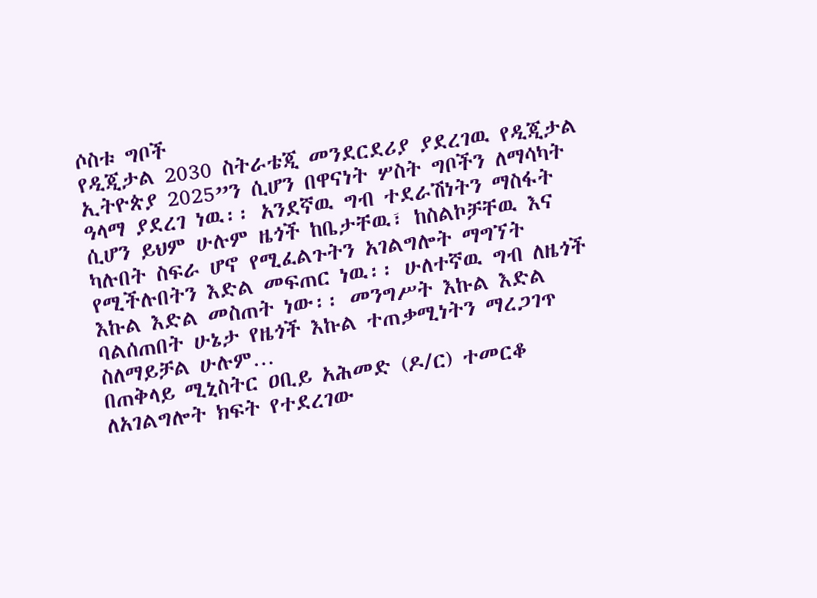ሶስቱ ግቦች
የዲጂታል 2030 ስትራቴጂ መንደርደሪያ ያደረገዉ የዲጂታል ኢትዮጵያ 2025”ን ሲሆን በዋናነት ሦስት ግቦችን ለማሳካት ዓላማ ያደረገ ነዉ፡፡ አንደኛዉ ግብ ተደራሽነትን ማስፋት ሲሆን ይህም ሁሉም ዜጎች ከቤታቸዉ፣ ከስልኮቻቸዉ እና ካሉበት ስፍራ ሆኖ የሚፈልጉትን አገልግሎት ማግኘት የሚችሉበትን እድል መፍጠር ነዉ፡፡ ሁለተኛዉ ግብ ለዜጎች እኩል እድል መስጠት ነው፡፡ መንግሥት እኩል እድል ባልሰጠበት ሁኔታ የዜጎች እኩል ተጠቃሚነትን ማረጋገጥ ስለማይቻል ሁሉም…
በጠቅላይ ሚኒስትር ዐቢይ አሕመድ (ዶ/ር) ተመርቆ ለአገልግሎት ክፍት የተደረገው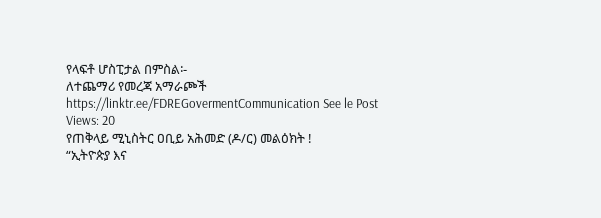የላፍቶ ሆስፒታል በምስል፡-
ለተጨማሪ የመረጃ አማራጮች https://linktr.ee/FDREGovermentCommunication See le Post Views: 20
የጠቅላይ ሚኒስትር ዐቢይ አሕመድ (ዶ/ር) መልዕክት !
“ኢትዮጵያ እና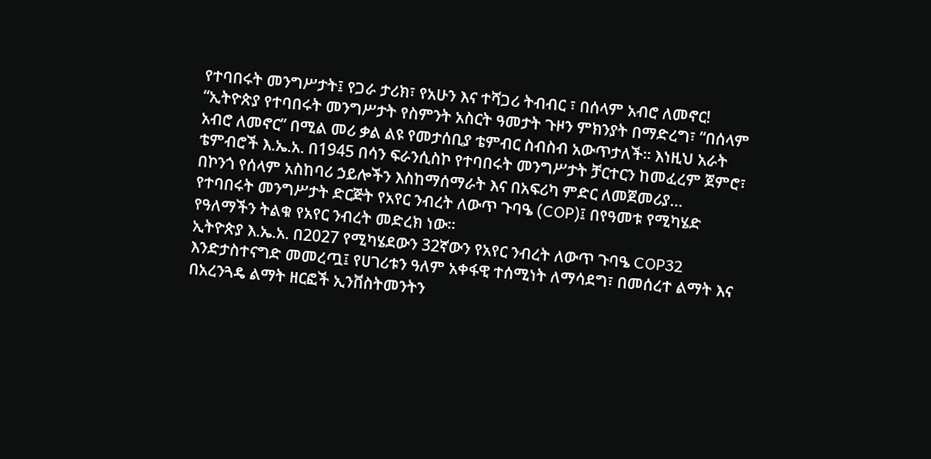የተባበሩት መንግሥታት፤ የጋራ ታሪክ፣ የአሁን እና ተሻጋሪ ትብብር ፣ በሰላም አብሮ ለመኖር! “ኢትዮጵያ የተባበሩት መንግሥታት የስምንት አስርት ዓመታት ጉዞን ምክንያት በማድረግ፣ “በሰላም አብሮ ለመኖር” በሚል መሪ ቃል ልዩ የመታሰቢያ ቴምብር ስብስብ አውጥታለች። እነዚህ አራት ቴምብሮች እ.ኤ.አ. በ1945 በሳን ፍራንሲስኮ የተባበሩት መንግሥታት ቻርተርን ከመፈረም ጀምሮ፣ በኮንጎ የሰላም አስከባሪ ኃይሎችን እስከማሰማራት እና በአፍሪካ ምድር ለመጀመሪያ…
የተባበሩት መንግሥታት ድርጅት የአየር ንብረት ለውጥ ጉባዔ (COP)፤ በየዓመቱ የሚካሄድ የዓለማችን ትልቁ የአየር ንብረት መድረክ ነው።
ኢትዮጵያ እ.ኤ.አ. በ2027 የሚካሄደውን 32ኛውን የአየር ንብረት ለውጥ ጉባዔ COP32 እንድታስተናግድ መመረጧ፤ የሀገሪቱን ዓለም አቀፋዊ ተሰሚነት ለማሳደግ፣ በመሰረተ ልማት እና በአረንጓዴ ልማት ዘርፎች ኢንቨስትመንትን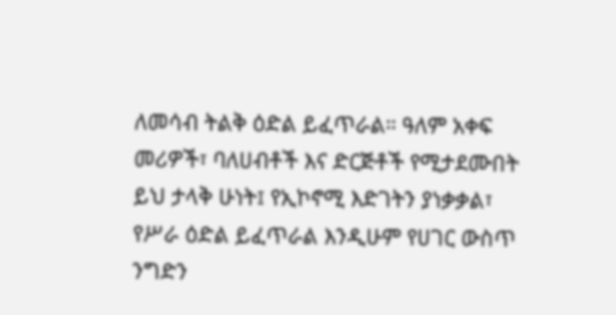ለመሳብ ትልቅ ዕድል ይፈጥራል። ዓለም አቀፍ መሪዎች፣ ባለሀብቶች እና ድርጅቶች የሚታደሙበት ይህ ታላቅ ሁነት፤ የኢኮኖሚ እድገትን ያነቃቃል፣ የሥራ ዕድል ይፈጥራል እንዲሁም የሀገር ውስጥ ንግድን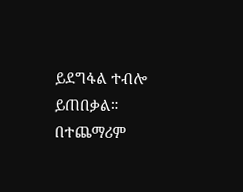ይደግፋል ተብሎ ይጠበቃል። በተጨማሪም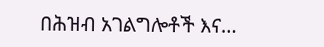በሕዝብ አገልግሎቶች እና…